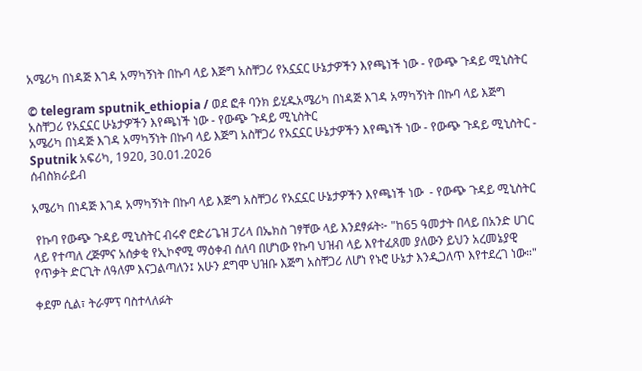አሜሪካ በነዳጅ እገዳ አማካኝነት በኩባ ላይ እጅግ አስቸጋሪ የአኗኗር ሁኔታዎችን እየጫነች ነው - የውጭ ጉዳይ ሚኒስትር

© telegram sputnik_ethiopia / ወደ ፎቶ ባንክ ይሂዱአሜሪካ በነዳጅ እገዳ አማካኝነት በኩባ ላይ እጅግ አስቸጋሪ የአኗኗር ሁኔታዎችን እየጫነች ነው - የውጭ ጉዳይ ሚኒስትር
አሜሪካ በነዳጅ እገዳ አማካኝነት በኩባ ላይ እጅግ አስቸጋሪ የአኗኗር ሁኔታዎችን እየጫነች ነው - የውጭ ጉዳይ ሚኒስትር - Sputnik አፍሪካ, 1920, 30.01.2026
ሰብስክራይብ

አሜሪካ በነዳጅ እገዳ አማካኝነት በኩባ ላይ እጅግ አስቸጋሪ የአኗኗር ሁኔታዎችን እየጫነች ነው  - የውጭ ጉዳይ ሚኒስትር

 የኩባ የውጭ ጉዳይ ሚኒስትር ብሩኖ ሮድሪጌዝ ፓሪላ በኤክስ ገፃቸው ላይ እንደፃፉት፦ "ከ65 ዓመታት በላይ በአንድ ሀገር ላይ የተጣለ ረጅምና አሰቃቂ የኢኮኖሚ ማዕቀብ ሰለባ በሆነው የኩባ ህዝብ ላይ እየተፈጸመ ያለውን ይህን አረመኔያዊ የጥቃት ድርጊት ለዓለም እናጋልጣለን፤ አሁን ደግሞ ህዝቡ እጅግ አስቸጋሪ ለሆነ የኑሮ ሁኔታ እንዲጋለጥ እየተደረገ ነው።"

ቀደም ሲል፣ ትራምፕ ባስተላለፉት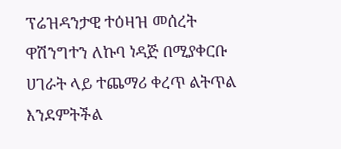ፕሬዝዳንታዊ ተዕዛዝ መሰረት ዋሽንግተን ለኩባ ነዳጅ በሚያቀርቡ ሀገራት ላይ ተጨማሪ ቀረጥ ልትጥል እንደምትችል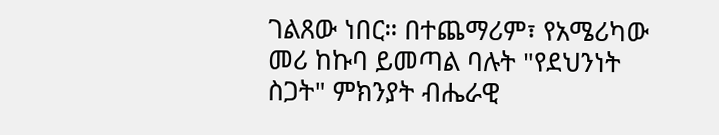ገልጸው ነበር። በተጨማሪም፣ የአሜሪካው መሪ ከኩባ ይመጣል ባሉት "የደህንነት ስጋት" ምክንያት ብሔራዊ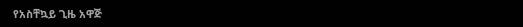የአስቸኳይ ጊዜ አዋጅ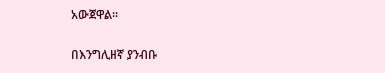አውጀዋል።

በእንግሊዘኛ ያንብቡ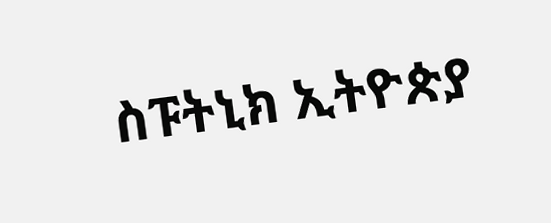ስፑትኒክ ኢትዮጵያ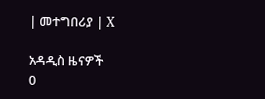| መተግበሪያ | X

አዳዲስ ዜናዎች
0